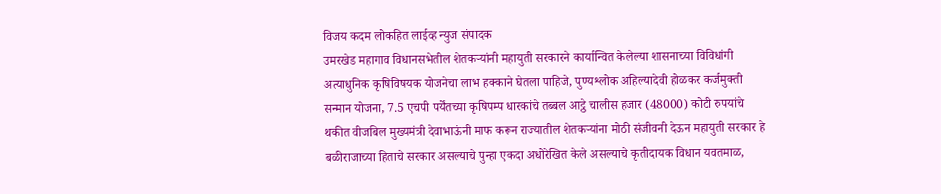विजय कदम लोकहित लाईव्ह न्युज संपादक
उमरखेड महागाव विधानसभेतील शेतकऱ्यांनी महायुती सरकारने कार्यान्वित केलेल्या शासनाच्या विविधांगी अत्याधुनिक कृषिविषयक योजनेचा लाभ हक्काने घेतला पाहिजे, पुण्यश्लोक अहिल्यादेवी होळकर कर्जमुक्ती सन्मान योजना, 7.5 एचपी पर्येंतच्या कृषिपम्प धारकांचे तब्बल आट्ठे चालीस हजार (48000) कोटी रुपयांचे थकीत वीजबिल मुख्यमंत्री देवाभाऊंनी माफ करून राज्यातील शेतकऱ्यांना मोठी संजीवनी देऊन महायुती सरकार हे बळीराजाच्या हिताचे सरकार असल्याचे पुन्हा एकदा अधोरेखित केले असल्याचे कृतीदायक विधान यवतमाळ,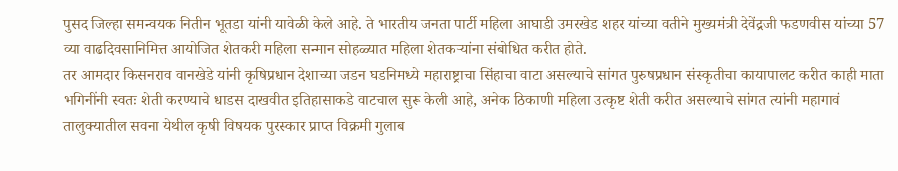पुसद जिल्हा समन्वयक नितीन भूतडा यांनी यावेळी केले आहे. ते भारतीय जनता पार्टी महिला आघाडी उमरखेड शहर यांच्या वतीने मुख्यमंत्री देवेंद्रजी फडणवीस यांच्या 57 व्या वाढदिवसानिमित्त आयोजित शेतकरी महिला सन्मान सोहळ्यात महिला शेतकऱ्यांना संबोधित करीत होते.
तर आमदार किसनराव वानखेडे यांनी कृषिप्रधान देशाच्या जडन घडनिमध्ये महाराष्ट्राचा सिंहाचा वाटा असल्याचे सांगत पुरुषप्रधान संस्कृतीचा कायापालट करीत काही माता भगिनींनी स्वतः शेती करण्याचे धाडस दाखवीत इतिहासाकडे वाटचाल सुरू केली आहे, अनेक ठिकाणी महिला उत्कृष्ट शेती करीत असल्याचे सांगत त्यांनी महागावं तालुक्यातील सवना येथील कृषी विषयक पुरस्कार प्राप्त विक्रमी गुलाब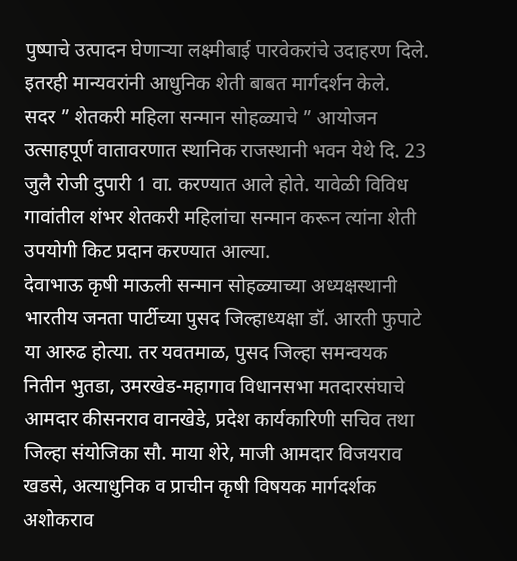पुष्पाचे उत्पादन घेणाऱ्या लक्ष्मीबाई पारवेकरांचे उदाहरण दिले. इतरही मान्यवरांनी आधुनिक शेती बाबत मार्गदर्शन केले.
सदर ” शेतकरी महिला सन्मान सोहळ्याचे ” आयोजन उत्साहपूर्ण वातावरणात स्थानिक राजस्थानी भवन येथे दि. 23 जुलै रोजी दुपारी 1 वा. करण्यात आले होते. यावेळी विविध गावांतील शंभर शेतकरी महिलांचा सन्मान करून त्यांना शेती उपयोगी किट प्रदान करण्यात आल्या.
देवाभाऊ कृषी माऊली सन्मान सोहळ्याच्या अध्यक्षस्थानी भारतीय जनता पार्टीच्या पुसद जिल्हाध्यक्षा डॉ. आरती फुपाटे या आरुढ होत्या. तर यवतमाळ, पुसद जिल्हा समन्वयक नितीन भुतडा, उमरखेड-महागाव विधानसभा मतदारसंघाचे आमदार कीसनराव वानखेडे, प्रदेश कार्यकारिणी सचिव तथा जिल्हा संयोजिका सौ. माया शेरे, माजी आमदार विजयराव खडसे, अत्याधुनिक व प्राचीन कृषी विषयक मार्गदर्शक अशोकराव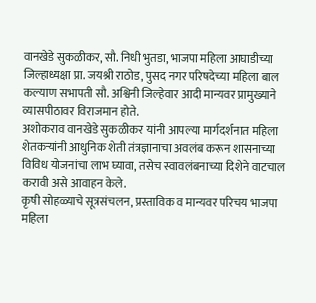वानखेडे सुकळीकर, सौ. निधी भुतडा, भाजपा महिला आघाडीच्या जिल्हाध्यक्षा प्रा. जयश्री राठोड, पुसद नगर परिषदेच्या महिला बाल कल्याण सभापती सौ. अश्विनी जिल्हेवार आदी मान्यवर प्रामुख्याने व्यासपीठावर विराजमान होते.
अशोकराव वानखेडे सुकळीकर यांनी आपल्या मार्गदर्शनात महिला शेतकऱ्यांनी आधुनिक शेती तंत्रज्ञानाचा अवलंब करून शासनाच्या विविध योजनांचा लाभ घ्यावा, तसेच स्वावलंबनाच्या दिशेने वाटचाल करावी असे आवाहन केले.
कृषी सोहळ्याचे सूत्रसंचलन, प्रस्ताविक व मान्यवर परिचय भाजपा महिला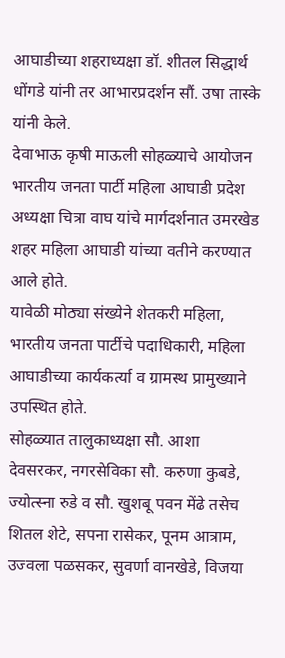आघाडीच्या शहराध्यक्षा डॉ. शीतल सिद्धार्थ धोंगडे यांनी तर आभारप्रदर्शन सौं. उषा तास्के यांनी केले.
देवाभाऊ कृषी माऊली सोहळ्याचे आयोजन भारतीय जनता पार्टी महिला आघाडी प्रदेश अध्यक्षा चित्रा वाघ यांचे मार्गदर्शनात उमरखेड शहर महिला आघाडी यांच्या वतीने करण्यात आले होते.
यावेळी मोठ्या संख्येने शेतकरी महिला, भारतीय जनता पार्टीचे पदाधिकारी, महिला आघाडीच्या कार्यकर्त्या व ग्रामस्थ प्रामुख्याने उपस्थित होते.
सोहळ्यात तालुकाध्यक्षा सौ. आशा देवसरकर, नगरसेविका सौ. करुणा कुबडे, ज्योत्स्ना रुडे व सौ. खुशबू पवन मेंढे तसेच शितल शेटे, सपना रासेकर, पूनम आत्राम, उज्वला पळसकर, सुवर्णा वानखेडे, विजया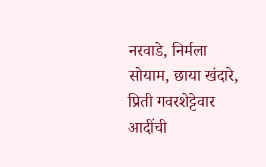नरवाडे, निर्मला सोयाम, छाया खंदारे, प्रिती गवरशेट्टेवार आदींची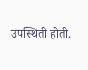उपस्थिती होती.